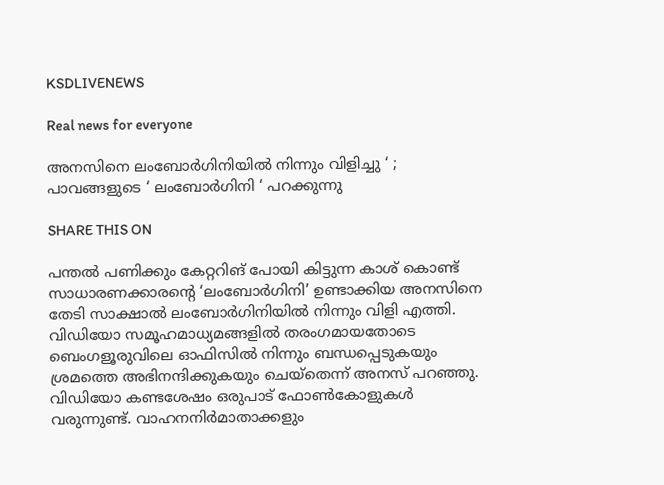KSDLIVENEWS

Real news for everyone

അനസിനെ ലംബോർഗിനിയിൽ നിന്നും വിളിച്ചു ‘ ; പാവങ്ങളുടെ ‘ ലംബോർഗിനി ‘ പറക്കുന്നു

SHARE THIS ON

പന്തല്‍ പണിക്കും കേറ്ററിങ് പോയി കിട്ടുന്ന കാശ് കൊണ്ട് സാധാരണക്കാരന്റെ ‘ലംബോര്‍ഗിനി’ ഉണ്ടാക്കിയ അനസിനെ തേടി സാക്ഷാല്‍ ലംബോര്‍ഗിനിയില്‍ നിന്നും വിളി എത്തി. വിഡിയോ സമൂഹമാധ്യമങ്ങളില്‍ തരംഗമായതോടെ ബെംഗളൂരുവിലെ ഓഫിസില്‍ നിന്നും ബന്ധപ്പെടുകയും ശ്രമത്തെ അഭിനന്ദിക്കുകയും ചെയ്തെന്ന് അനസ് പറഞ്ഞു. വിഡിയോ കണ്ടശേഷം ഒരുപാട് ഫോണ്‍കോളുകള്‍ വരുന്നുണ്ട്. വാഹനനിര്‍മാതാക്കളും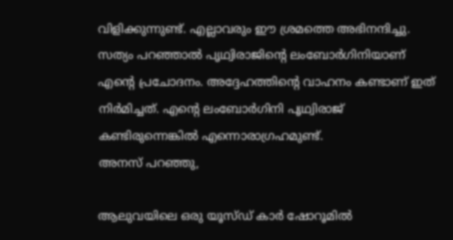വിളിക്കുന്നുണ്ട്. എല്ലാവരും ഈ ശ്രമത്തെ അഭിനന്ദിച്ചു. സത്യം പറഞ്ഞാല്‍ പൃഥ്വിരാജിന്റെ ലംബോര്‍ഗിനിയാണ് എന്റെ പ്രചോദനം. അദ്ദേഹത്തിന്റെ വാഹനം കണ്ടാണ് ഇത് നിര്‍മിച്ചത്. എന്റെ ലംബോര്‍ഗിനി പൃഥ്വിരാജ് കണ്ടിരുന്നെങ്കില്‍ എന്നൊരാഗ്രഹമുണ്ട്.
അനസ് പറഞ്ഞു,

ആലുവയിലെ ഒരു യൂസ്ഡ് കാര്‍ ഷോറൂമില്‍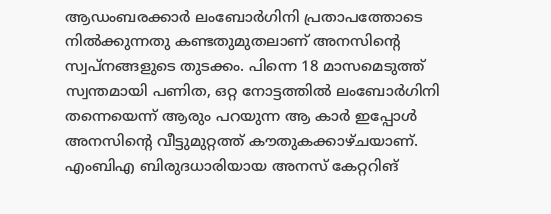ആഡംബരക്കാര്‍ ലംബോര്‍ഗിനി പ്രതാപത്തോടെ നില്‍ക്കുന്നതു കണ്ടതുമുതലാണ് അനസിന്റെ സ്വപ്നങ്ങളുടെ തുടക്കം. പിന്നെ 18 മാസമെടുത്ത് സ്വന്തമായി പണിത, ഒറ്റ നോട്ടത്തില്‍ ലംബോര്‍ഗിനി തന്നെയെന്ന് ആരും പറയുന്ന ആ കാര്‍ ഇപ്പോള്‍ അനസിന്റെ വീട്ടുമുറ്റത്ത് കൗതുകക്കാഴ്ചയാണ്. എംബിഎ ബിരുദധാരിയായ അനസ് കേറ്ററിങ്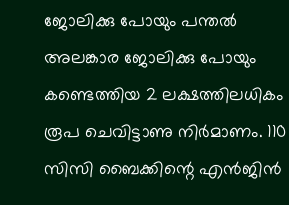ജോലിക്കു പോയും പന്തല്‍ അലങ്കാര ജോലിക്കു പോയും കണ്ടെത്തിയ 2 ലക്ഷത്തിലധികം രൂപ ചെവിട്ടാണു നിര്‍മാണം. 110 സിസി ബൈക്കിന്റെ എന്‍ജിന്‍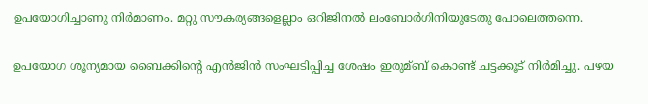ഉപയോഗിച്ചാണു നിര്‍മാണം. മറ്റു സൗകര്യങ്ങളെല്ലാം ഒറിജിനല്‍ ലംബോര്‍ഗിനിയുടേതു പോലെത്തന്നെ.

ഉപയോഗ ശൂന്യമായ ബൈക്കിന്റെ എന്‍ജിന്‍ സംഘടിപ്പിച്ച ശേഷം ഇരുമ്ബ് കൊണ്ട് ചട്ടക്കൂട് നിര്‍മിച്ചു. പഴയ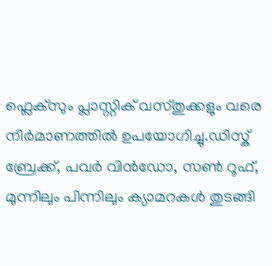ഫ്ലെക്സും പ്ലാസ്റ്റിക് വസ്തുക്കളും വരെ നിര്‍മാണത്തില്‍ ഉപയോഗിച്ചു.ഡിസ്ക് ബ്രേക്ക്, പവര്‍ വിന്‍ഡോ, സണ്‍ റൂഫ്, മുന്നിലും പിന്നിലും ക്യാമറകള്‍ തുടങ്ങി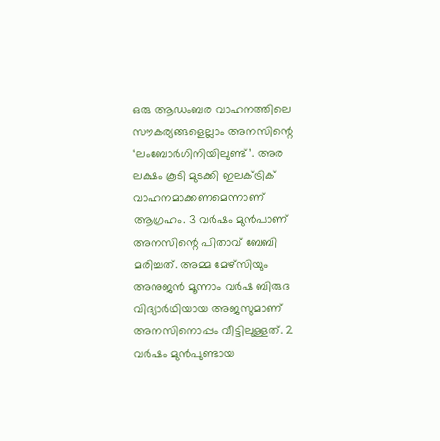ഒരു ആഡംബര വാഹനത്തിലെ സൗകര്യങ്ങളെല്ലാം അനസിന്റെ ‘ലംബോര്‍ഗിനിയിലുണ്ട്’. അര ലക്ഷം കൂടി മുടക്കി ഇലക്‌ട്രിക് വാഹനമാക്കണമെന്നാണ് ആഗ്രഹം. 3 വര്‍ഷം മുന്‍പാണ് അനസിന്റെ പിതാവ് ബേബി മരിച്ചത്. അമ്മ മേഴ്സിയും അനുജന്‍ മൂന്നാം വര്‍ഷ ബിരുദ വിദ്യാര്‍ഥിയായ അജസുമാണ് അനസിനൊപ്പം വീട്ടിലുള്ളത്. 2 വര്‍ഷം മുന്‍പുണ്ടായ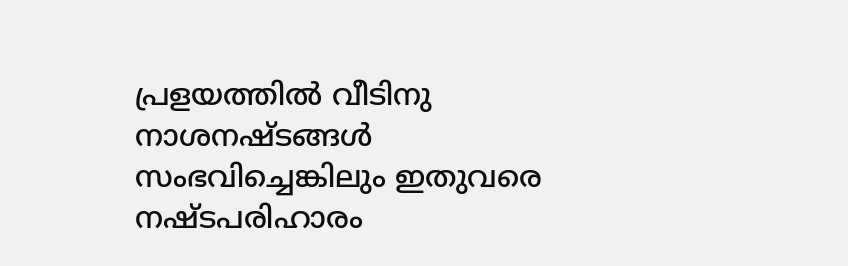പ്രളയത്തില്‍ വീടിനു നാശനഷ്ടങ്ങള്‍ സംഭവിച്ചെങ്കിലും ഇതുവരെ നഷ്ടപരിഹാരം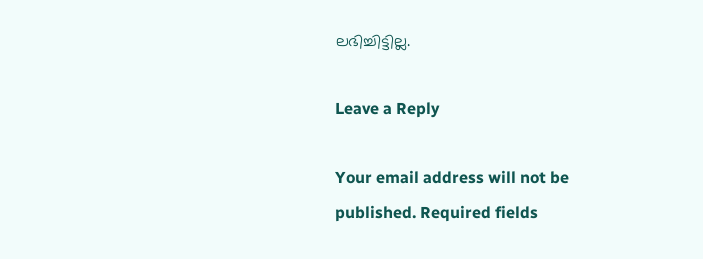ലഭിച്ചിട്ടില്ല.

Leave a Reply

Your email address will not be published. Required fields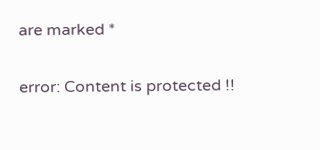are marked *

error: Content is protected !!